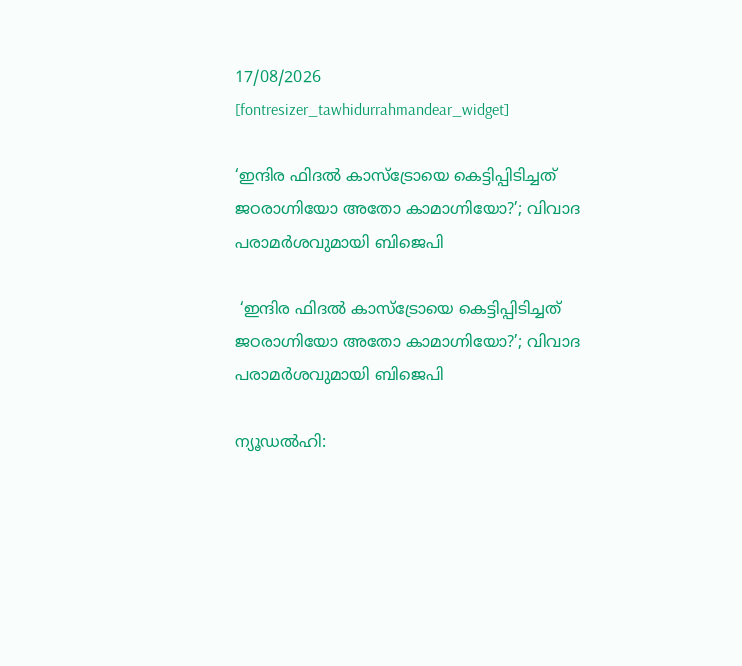17/08/2026
[fontresizer_tawhidurrahmandear_widget]

‘ഇന്ദിര ഫിദൽ കാസ്ട്രോയെ കെട്ടിപ്പിടിച്ചത് ജഠരാഗ്നിയോ അതോ കാമാഗ്നിയോ?’; വിവാദ പരാമർശവുമായി ബിജെപി

 ‘ഇന്ദിര ഫിദൽ കാസ്ട്രോയെ കെട്ടിപ്പിടിച്ചത് ജഠരാഗ്നിയോ അതോ കാമാഗ്നിയോ?’; വിവാദ പരാമർശവുമായി ബിജെപി

ന്യൂഡൽഹി: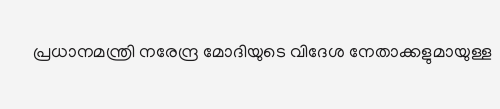പ്രധാനമന്ത്രി നരേന്ദ്ര മോദിയുടെ വിദേശ നേതാക്കളുമായുള്ള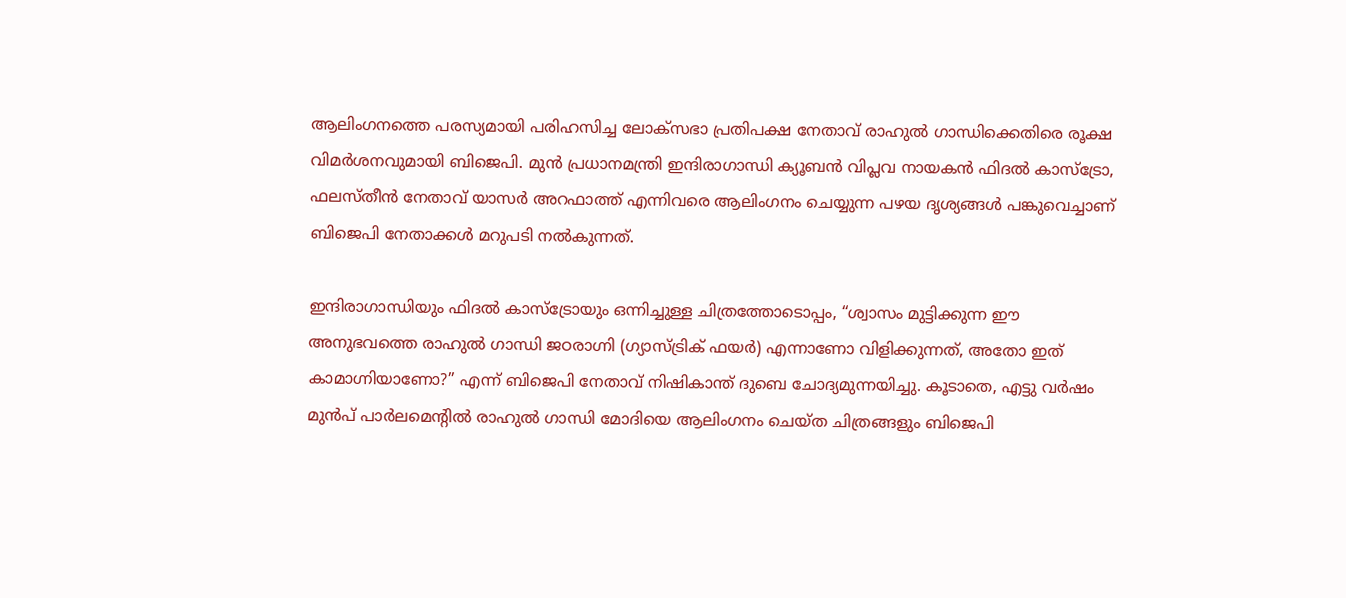ആലിംഗനത്തെ പരസ്യമായി പരിഹസിച്ച ലോക്‌സഭാ പ്രതിപക്ഷ നേതാവ് രാഹുൽ ഗാന്ധിക്കെതിരെ രൂക്ഷ വിമർശനവുമായി ബിജെപി. മുൻ പ്രധാനമന്ത്രി ഇന്ദിരാഗാന്ധി ക്യൂബൻ വിപ്ലവ നായകൻ ഫിദൽ കാസ്ട്രോ, ഫലസ്തീൻ നേതാവ് യാസർ അറഫാത്ത് എന്നിവരെ ആലിംഗനം ചെയ്യുന്ന പഴയ ദൃശ്യങ്ങൾ പങ്കുവെച്ചാണ് ബിജെപി നേതാക്കൾ മറുപടി നൽകുന്നത്.

ഇന്ദിരാഗാന്ധിയും ഫിദൽ കാസ്ട്രോയും ഒന്നിച്ചുള്ള ചിത്രത്തോടൊപ്പം, “ശ്വാസം മുട്ടിക്കുന്ന ഈ അനുഭവത്തെ രാഹുൽ ഗാന്ധി ജഠരാഗ്നി (ഗ്യാസ്ട്രിക് ഫയർ) എന്നാണോ വിളിക്കുന്നത്, അതോ ഇത് കാമാഗ്നിയാണോ?” എന്ന് ബിജെപി നേതാവ് നിഷികാന്ത് ദുബെ ചോദ്യമുന്നയിച്ചു. കൂടാതെ, എട്ടു വർഷം മുൻപ് പാർലമെന്റിൽ രാഹുൽ ഗാന്ധി മോദിയെ ആലിംഗനം ചെയ്ത ചിത്രങ്ങളും ബിജെപി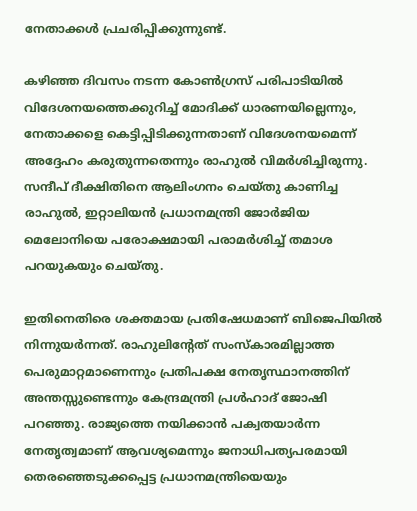നേതാക്കൾ പ്രചരിപ്പിക്കുന്നുണ്ട്.

കഴിഞ്ഞ ദിവസം നടന്ന കോൺഗ്രസ് പരിപാടിയിൽ വിദേശനയത്തെക്കുറിച്ച് മോദിക്ക് ധാരണയില്ലെന്നും, നേതാക്കളെ കെട്ടിപ്പിടിക്കുന്നതാണ് വിദേശനയമെന്ന് അദ്ദേഹം കരുതുന്നതെന്നും രാഹുൽ വിമർശിച്ചിരുന്നു. സന്ദീപ് ദീക്ഷിതിനെ ആലിംഗനം ചെയ്തു കാണിച്ച രാഹുൽ, ഇറ്റാലിയൻ പ്രധാനമന്ത്രി ജോർജിയ മെലോനിയെ പരോക്ഷമായി പരാമർശിച്ച് തമാശ പറയുകയും ചെയ്തു.

ഇതിനെതിരെ ശക്തമായ പ്രതിഷേധമാണ് ബിജെപിയിൽ നിന്നുയർന്നത്. രാഹുലിന്റേത് സംസ്കാരമില്ലാത്ത പെരുമാറ്റമാണെന്നും പ്രതിപക്ഷ നേതൃസ്ഥാനത്തിന് അന്തസ്സുണ്ടെന്നും കേന്ദ്രമന്ത്രി പ്രൾഹാദ് ജോഷി പറഞ്ഞു. രാജ്യത്തെ നയിക്കാൻ പക്വതയാർന്ന നേതൃത്വമാണ് ആവശ്യമെന്നും ജനാധിപത്യപരമായി തെരഞ്ഞെടുക്കപ്പെട്ട പ്രധാനമന്ത്രിയെയും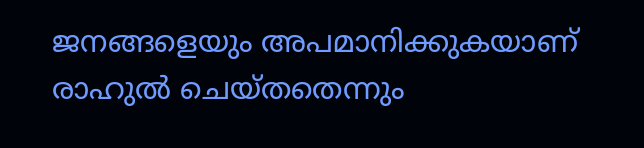ജനങ്ങളെയും അപമാനിക്കുകയാണ് രാഹുൽ ചെയ്തതെന്നും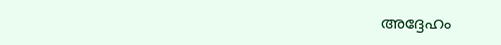അദ്ദേഹം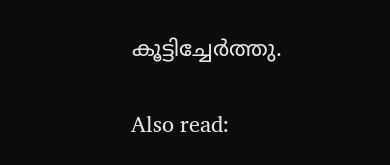കൂട്ടിച്ചേർത്തു.

Also read: